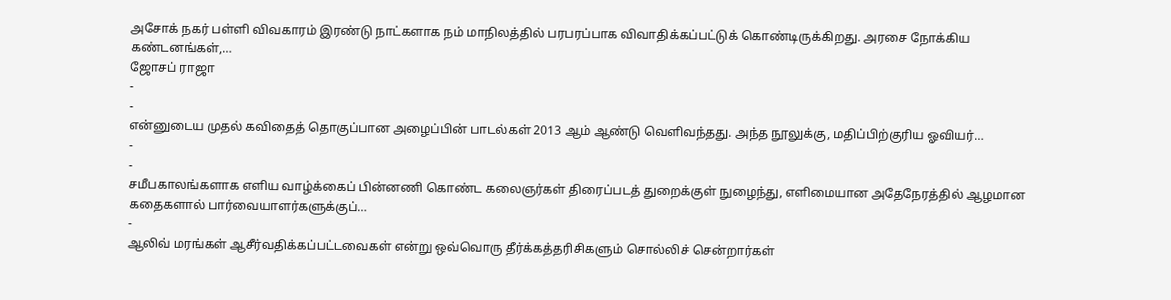அசோக் நகர் பள்ளி விவகாரம் இரண்டு நாட்களாக நம் மாநிலத்தில் பரபரப்பாக விவாதிக்கப்பட்டுக் கொண்டிருக்கிறது. அரசை நோக்கிய கண்டனங்கள்,…
ஜோசப் ராஜா
-
-
என்னுடைய முதல் கவிதைத் தொகுப்பான அழைப்பின் பாடல்கள் 2013 ஆம் ஆண்டு வெளிவந்தது. அந்த நூலுக்கு, மதிப்பிற்குரிய ஓவியர்…
-
-
சமீபகாலங்களாக எளிய வாழ்க்கைப் பின்னணி கொண்ட கலைஞர்கள் திரைப்படத் துறைக்குள் நுழைந்து, எளிமையான அதேநேரத்தில் ஆழமான கதைகளால் பார்வையாளர்களுக்குப்…
-
ஆலிவ் மரங்கள் ஆசீர்வதிக்கப்பட்டவைகள் என்று ஒவ்வொரு தீர்க்கத்தரிசிகளும் சொல்லிச் சென்றார்கள்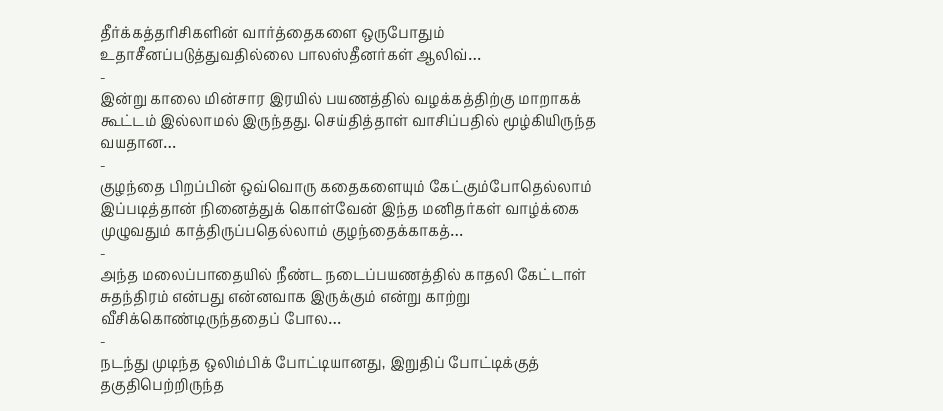தீர்க்கத்தரிசிகளின் வார்த்தைகளை ஒருபோதும் உதாசீனப்படுத்துவதில்லை பாலஸ்தீனர்கள் ஆலிவ்…
-
இன்று காலை மின்சார இரயில் பயணத்தில் வழக்கத்திற்கு மாறாகக் கூட்டம் இல்லாமல் இருந்தது. செய்தித்தாள் வாசிப்பதில் மூழ்கியிருந்த வயதான…
-
குழந்தை பிறப்பின் ஒவ்வொரு கதைகளையும் கேட்கும்போதெல்லாம் இப்படித்தான் நினைத்துக் கொள்வேன் இந்த மனிதர்கள் வாழ்க்கை முழுவதும் காத்திருப்பதெல்லாம் குழந்தைக்காகத்…
-
அந்த மலைப்பாதையில் நீண்ட நடைப்பயணத்தில் காதலி கேட்டாள் சுதந்திரம் என்பது என்னவாக இருக்கும் என்று காற்று வீசிக்கொண்டிருந்ததைப் போல…
-
நடந்து முடிந்த ஒலிம்பிக் போட்டியானது, இறுதிப் போட்டிக்குத் தகுதிபெற்றிருந்த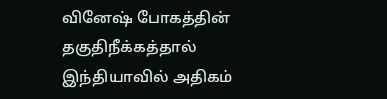வினேஷ் போகத்தின் தகுதிநீக்கத்தால் இந்தியாவில் அதிகம்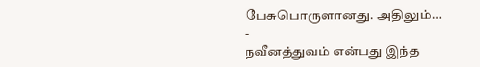பேசுபொருளானது. அதிலும்…
-
நவீனத்துவம் என்பது இந்த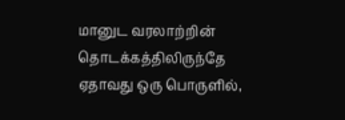மானுட வரலாற்றின் தொடக்கத்திலிருந்தே ஏதாவது ஒரு பொருளில்,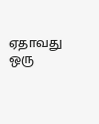ஏதாவது ஒரு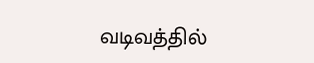வடிவத்தில்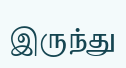இருந்து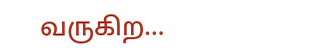வருகிற…